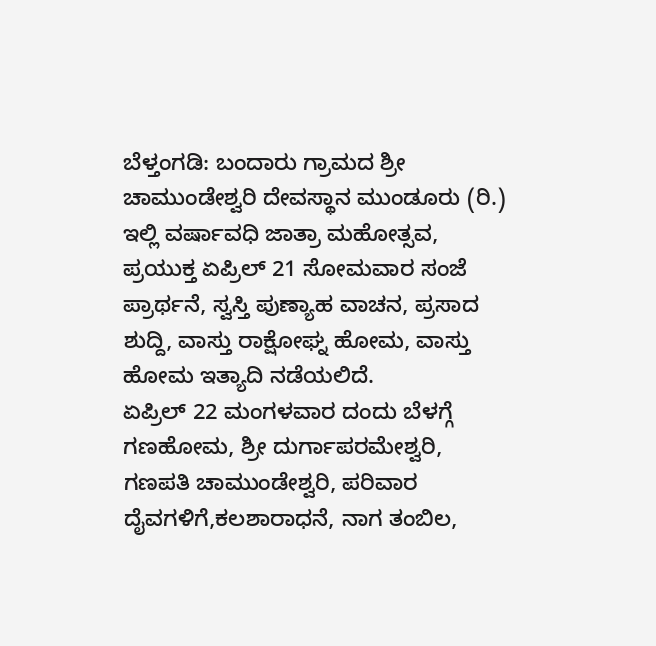ಬೆಳ್ತಂಗಡಿ: ಬಂದಾರು ಗ್ರಾಮದ ಶ್ರೀ ಚಾಮುಂಡೇಶ್ವರಿ ದೇವಸ್ಥಾನ ಮುಂಡೂರು (ರಿ.) ಇಲ್ಲಿ ವರ್ಷಾವಧಿ ಜಾತ್ರಾ ಮಹೋತ್ಸವ, ಪ್ರಯುಕ್ತ ಏಪ್ರಿಲ್ 21 ಸೋಮವಾರ ಸಂಜೆ ಪ್ರಾರ್ಥನೆ, ಸ್ವಸ್ತಿ ಪುಣ್ಯಾಹ ವಾಚನ, ಪ್ರಸಾದ ಶುದ್ದಿ, ವಾಸ್ತು ರಾಕ್ಷೋಘ್ನ ಹೋಮ, ವಾಸ್ತು ಹೋಮ ಇತ್ಯಾದಿ ನಡೆಯಲಿದೆ.
ಏಪ್ರಿಲ್ 22 ಮಂಗಳವಾರ ದಂದು ಬೆಳಗ್ಗೆ ಗಣಹೋಮ, ಶ್ರೀ ದುರ್ಗಾಪರಮೇಶ್ವರಿ, ಗಣಪತಿ ಚಾಮುಂಡೇಶ್ವರಿ, ಪರಿವಾರ ದೈವಗಳಿಗೆ,ಕಲಶಾರಾಧನೆ, ನಾಗ ತಂಬಿಲ,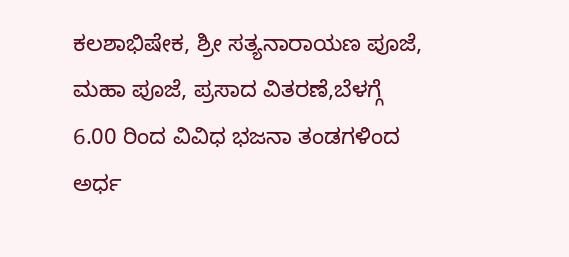ಕಲಶಾಭಿಷೇಕ, ಶ್ರೀ ಸತ್ಯನಾರಾಯಣ ಪೂಜೆ, ಮಹಾ ಪೂಜೆ, ಪ್ರಸಾದ ವಿತರಣೆ,ಬೆಳಗ್ಗೆ 6.00 ರಿಂದ ವಿವಿಧ ಭಜನಾ ತಂಡಗಳಿಂದ ಅರ್ಧ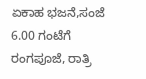ಏಕಾಹ ಭಜನೆ,ಸಂಜೆ 6.00 ಗಂಟೆಗೆ ರಂಗಪೂಜೆ, ರಾತ್ರಿ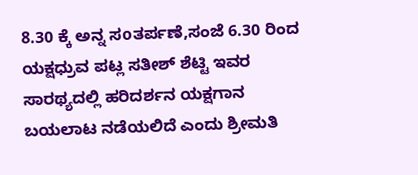8.30 ಕ್ಕೆ ಅನ್ನ ಸoತರ್ಪಣೆ,ಸಂಜೆ 6.30 ರಿಂದ ಯಕ್ಷಧ್ರುವ ಪಟ್ಲ ಸತೀಶ್ ಶೆಟ್ಟಿ ಇವರ ಸಾರಥ್ಯದಲ್ಲಿ ಹರಿದರ್ಶನ ಯಕ್ಷಗಾನ ಬಯಲಾಟ ನಡೆಯಲಿದೆ ಎಂದು ಶ್ರೀಮತಿ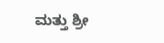ಮತ್ತು ಶ್ರೀ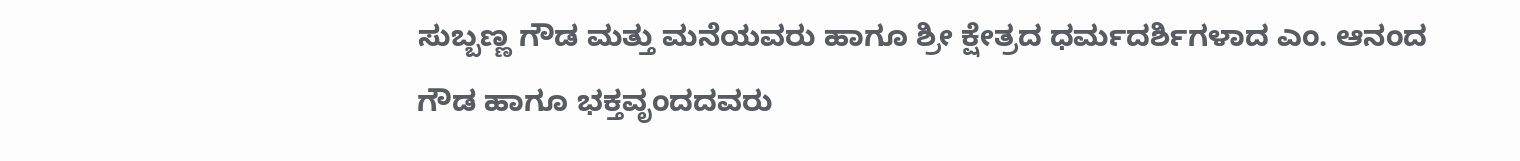ಸುಬ್ಬಣ್ಣ ಗೌಡ ಮತ್ತು ಮನೆಯವರು ಹಾಗೂ ಶ್ರೀ ಕ್ಷೇತ್ರದ ಧರ್ಮದರ್ಶಿಗಳಾದ ಎಂ. ಆನಂದ ಗೌಡ ಹಾಗೂ ಭಕ್ತವೃಂದದವರು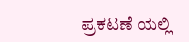ಪ್ರಕಟಣೆ ಯಲ್ಲಿ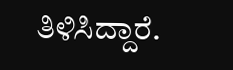ತಿಳಿಸಿದ್ದಾರೆ.